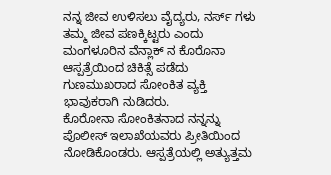ನನ್ನ ಜೀವ ಉಳಿಸಲು ವೈದ್ಯರು, ನರ್ಸ್ ಗಳು ತಮ್ಮ ಜೀವ ಪಣಕ್ಕಿಟ್ಟರು ಎಂದು ಮಂಗಳೂರಿನ ವೆನ್ಲಾಕ್ ನ ಕೊರೊನಾ ಆಸ್ಪತ್ರೆಯಿಂದ ಚಿಕಿತ್ಸೆ ಪಡೆದು ಗುಣಮುಖರಾದ ಸೋಂಕಿತ ವ್ಯಕ್ತಿ ಭಾವುಕರಾಗಿ ನುಡಿದರು.
ಕೊರೋನಾ ಸೋಂಕಿತನಾದ ನನ್ನನ್ನು ಪೊಲೀಸ್ ಇಲಾಖೆಯವರು ಪ್ರೀತಿಯಿಂದ ನೋಡಿಕೊಂಡರು. ಆಸ್ಪತ್ರೆಯಲ್ಲಿ ಅತ್ಯುತ್ತಮ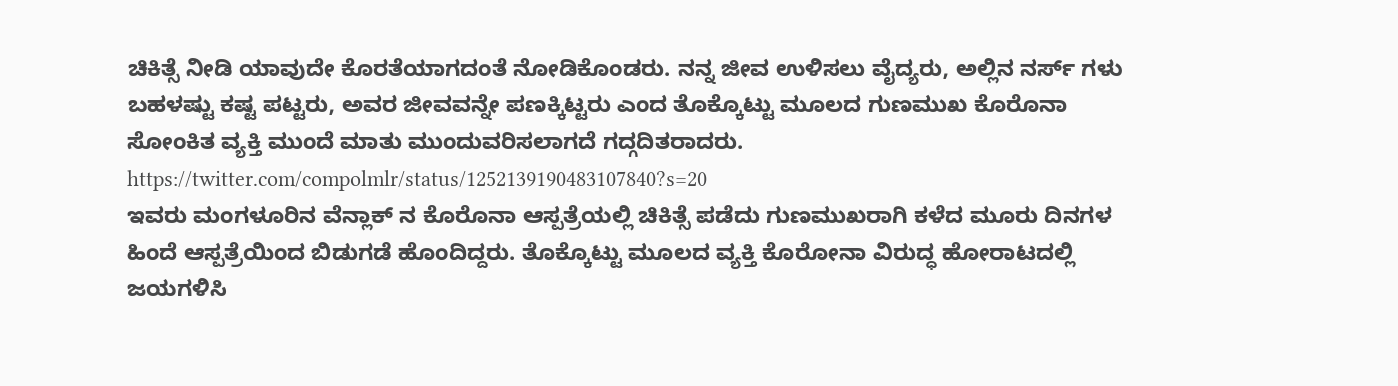ಚಿಕಿತ್ಸೆ ನೀಡಿ ಯಾವುದೇ ಕೊರತೆಯಾಗದಂತೆ ನೋಡಿಕೊಂಡರು. ನನ್ನ ಜೀವ ಉಳಿಸಲು ವೈದ್ಯರು, ಅಲ್ಲಿನ ನರ್ಸ್ ಗಳು ಬಹಳಷ್ಟು ಕಷ್ಟ ಪಟ್ಟರು, ಅವರ ಜೀವವನ್ನೇ ಪಣಕ್ಕಿಟ್ಟರು ಎಂದ ತೊಕ್ಕೊಟ್ಟು ಮೂಲದ ಗುಣಮುಖ ಕೊರೊನಾ ಸೋಂಕಿತ ವ್ಯಕ್ತಿ ಮುಂದೆ ಮಾತು ಮುಂದುವರಿಸಲಾಗದೆ ಗದ್ಗದಿತರಾದರು.
https://twitter.com/compolmlr/status/1252139190483107840?s=20
ಇವರು ಮಂಗಳೂರಿನ ವೆನ್ಲಾಕ್ ನ ಕೊರೊನಾ ಆಸ್ಪತ್ರೆಯಲ್ಲಿ ಚಿಕಿತ್ಸೆ ಪಡೆದು ಗುಣಮುಖರಾಗಿ ಕಳೆದ ಮೂರು ದಿನಗಳ ಹಿಂದೆ ಆಸ್ಪತ್ರೆಯಿಂದ ಬಿಡುಗಡೆ ಹೊಂದಿದ್ದರು. ತೊಕ್ಕೊಟ್ಟು ಮೂಲದ ವ್ಯಕ್ತಿ ಕೊರೋನಾ ವಿರುದ್ಧ ಹೋರಾಟದಲ್ಲಿ ಜಯಗಳಿಸಿ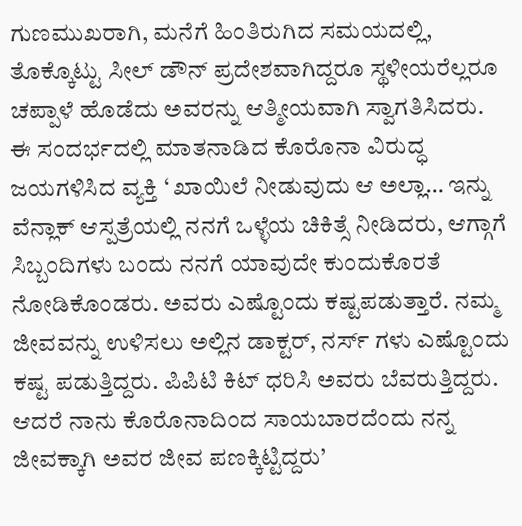ಗುಣಮುಖರಾಗಿ, ಮನೆಗೆ ಹಿಂತಿರುಗಿದ ಸಮಯದಲ್ಲಿ, ತೊಕ್ಕೊಟ್ಟು ಸೀಲ್ ಡೌನ್ ಪ್ರದೇಶವಾಗಿದ್ದರೂ ಸ್ಥಳೀಯರೆಲ್ಲರೂ ಚಪ್ಪಾಳೆ ಹೊಡೆದು ಅವರನ್ನು ಆತ್ಮೀಯವಾಗಿ ಸ್ವಾಗತಿಸಿದರು.
ಈ ಸಂದರ್ಭದಲ್ಲಿ ಮಾತನಾಡಿದ ಕೊರೊನಾ ವಿರುದ್ಧ ಜಯಗಳಿಸಿದ ವ್ಯಕ್ತಿ ‘ ಖಾಯಿಲೆ ನೀಡುವುದು ಆ ಅಲ್ಲಾ… ಇನ್ನು ವೆನ್ಲಾಕ್ ಆಸ್ಪತ್ರೆಯಲ್ಲಿ ನನಗೆ ಒಳ್ಳೆಯ ಚಿಕಿತ್ಸೆ ನೀಡಿದರು, ಆಗ್ಗಾಗೆ ಸಿಬ್ಬಂದಿಗಳು ಬಂದು ನನಗೆ ಯಾವುದೇ ಕುಂದುಕೊರತೆ ನೋಡಿಕೊಂಡರು. ಅವರು ಎಷ್ಟೊಂದು ಕಷ್ಟಪಡುತ್ತಾರೆ. ನಮ್ಮ ಜೀವವನ್ನು ಉಳಿಸಲು ಅಲ್ಲಿನ ಡಾಕ್ಟರ್, ನರ್ಸ್ ಗಳು ಎಷ್ಟೊಂದು ಕಷ್ಟ ಪಡುತ್ತಿದ್ದರು. ಪಿಪಿಟಿ ಕಿಟ್ ಧರಿಸಿ ಅವರು ಬೆವರುತ್ತಿದ್ದರು. ಆದರೆ ನಾನು ಕೊರೊನಾದಿಂದ ಸಾಯಬಾರದೆಂದು ನನ್ನ ಜೀವಕ್ಕಾಗಿ ಅವರ ಜೀವ ಪಣಕ್ಕಿಟ್ಟಿದ್ದರು’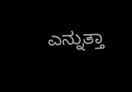ಎನ್ನುತ್ತಾ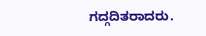ಗದ್ಗದಿತರಾದರು.